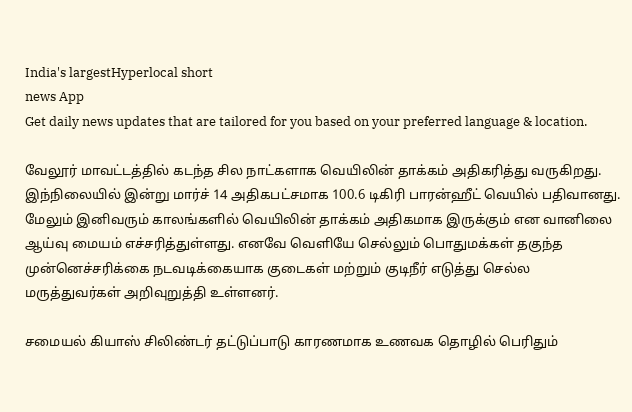India's largestHyperlocal short
news App
Get daily news updates that are tailored for you based on your preferred language & location.

வேலூர் மாவட்டத்தில் கடந்த சில நாட்களாக வெயிலின் தாக்கம் அதிகரித்து வருகிறது. இந்நிலையில் இன்று மார்ச் 14 அதிகபட்சமாக 100.6 டிகிரி பாரன்ஹீட் வெயில் பதிவானது. மேலும் இனிவரும் காலங்களில் வெயிலின் தாக்கம் அதிகமாக இருக்கும் என வானிலை ஆய்வு மையம் எச்சரித்துள்ளது. எனவே வெளியே செல்லும் பொதுமக்கள் தகுந்த முன்னெச்சரிக்கை நடவடிக்கையாக குடைகள் மற்றும் குடிநீர் எடுத்து செல்ல மருத்துவர்கள் அறிவுறுத்தி உள்ளனர்.

சமையல் கியாஸ் சிலிண்டர் தட்டுப்பாடு காரணமாக உணவக தொழில் பெரிதும்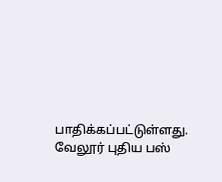பாதிக்கப்பட்டுள்ளது. வேலூர் புதிய பஸ்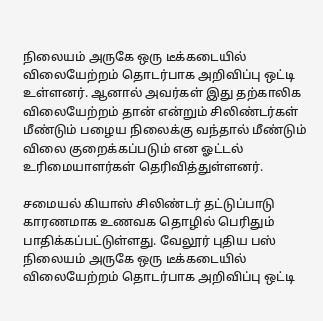நிலையம் அருகே ஒரு டீக்கடையில் விலையேற்றம் தொடர்பாக அறிவிப்பு ஒட்டி உள்ளனர். ஆனால் அவர்கள் இது தற்காலிக விலையேற்றம் தான் என்றும் சிலிண்டர்கள் மீண்டும் பழைய நிலைக்கு வந்தால் மீண்டும் விலை குறைக்கப்படும் என ஓட்டல் உரிமையாளர்கள் தெரிவித்துள்ளனர்.

சமையல் கியாஸ் சிலிண்டர் தட்டுப்பாடு காரணமாக உணவக தொழில் பெரிதும் பாதிக்கப்பட்டுள்ளது. வேலூர் புதிய பஸ் நிலையம் அருகே ஒரு டீக்கடையில் விலையேற்றம் தொடர்பாக அறிவிப்பு ஒட்டி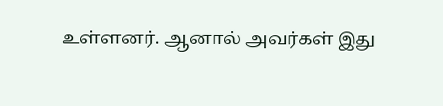உள்ளனர். ஆனால் அவர்கள் இது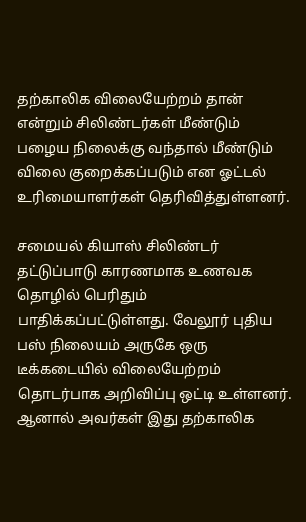தற்காலிக விலையேற்றம் தான் என்றும் சிலிண்டர்கள் மீண்டும் பழைய நிலைக்கு வந்தால் மீண்டும் விலை குறைக்கப்படும் என ஓட்டல் உரிமையாளர்கள் தெரிவித்துள்ளனர்.

சமையல் கியாஸ் சிலிண்டர் தட்டுப்பாடு காரணமாக உணவக தொழில் பெரிதும் பாதிக்கப்பட்டுள்ளது. வேலூர் புதிய பஸ் நிலையம் அருகே ஒரு டீக்கடையில் விலையேற்றம் தொடர்பாக அறிவிப்பு ஒட்டி உள்ளனர். ஆனால் அவர்கள் இது தற்காலிக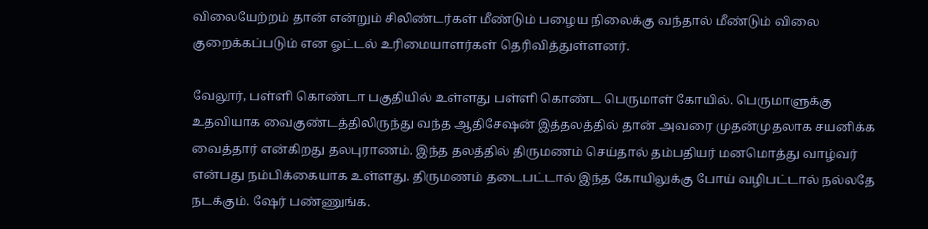விலையேற்றம் தான் என்றும் சிலிண்டர்கள் மீண்டும் பழைய நிலைக்கு வந்தால் மீண்டும் விலை குறைக்கப்படும் என ஓட்டல் உரிமையாளர்கள் தெரிவித்துள்ளனர்.

வேலூர், பள்ளி கொண்டா பகுதியில் உள்ளது பள்ளி கொண்ட பெருமாள் கோயில். பெருமாளுக்கு உதவியாக வைகுண்டத்திலிருந்து வந்த ஆதிசேஷன் இத்தலத்தில் தான் அவரை முதன்முதலாக சயனிக்க வைத்தார் என்கிறது தலபுராணம். இந்த தலத்தில் திருமணம் செய்தால் தம்பதியர் மனமொத்து வாழ்வர் என்பது நம்பிக்கையாக உள்ளது. திருமணம் தடைபட்டால் இந்த கோயிலுக்கு போய் வழிபட்டால் நல்லதே நடக்கும். ஷேர் பண்ணுங்க.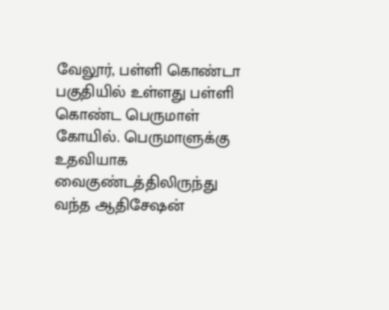வேலூர், பள்ளி கொண்டா பகுதியில் உள்ளது பள்ளி கொண்ட பெருமாள் கோயில். பெருமாளுக்கு உதவியாக வைகுண்டத்திலிருந்து வந்த ஆதிசேஷன்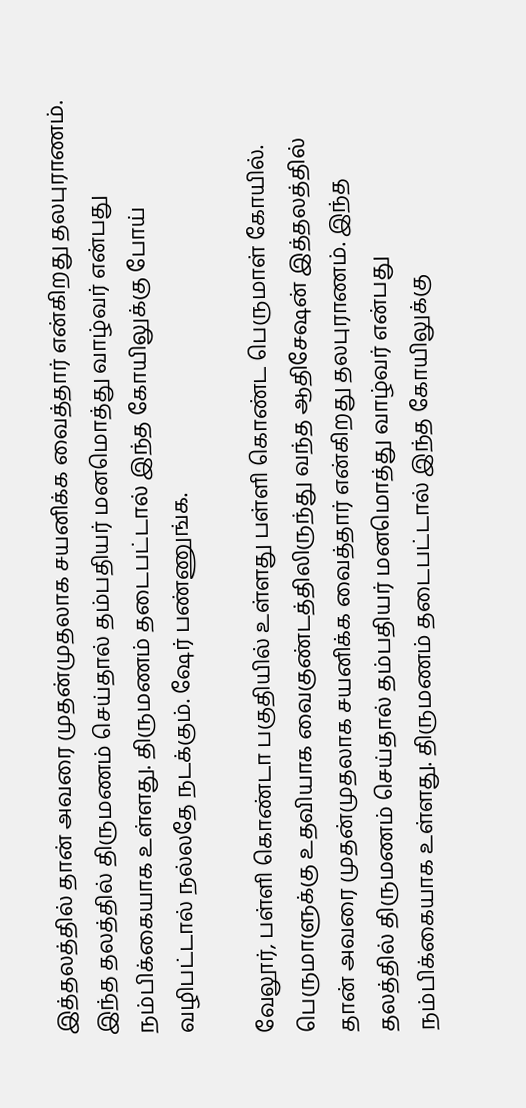இத்தலத்தில் தான் அவரை முதன்முதலாக சயனிக்க வைத்தார் என்கிறது தலபுராணம். இந்த தலத்தில் திருமணம் செய்தால் தம்பதியர் மனமொத்து வாழ்வர் என்பது நம்பிக்கையாக உள்ளது. திருமணம் தடைபட்டால் இந்த கோயிலுக்கு போய் வழிபட்டால் நல்லதே நடக்கும். ஷேர் பண்ணுங்க.

வேலூர், பள்ளி கொண்டா பகுதியில் உள்ளது பள்ளி கொண்ட பெருமாள் கோயில். பெருமாளுக்கு உதவியாக வைகுண்டத்திலிருந்து வந்த ஆதிசேஷன் இத்தலத்தில் தான் அவரை முதன்முதலாக சயனிக்க வைத்தார் என்கிறது தலபுராணம். இந்த தலத்தில் திருமணம் செய்தால் தம்பதியர் மனமொத்து வாழ்வர் என்பது நம்பிக்கையாக உள்ளது. திருமணம் தடைபட்டால் இந்த கோயிலுக்கு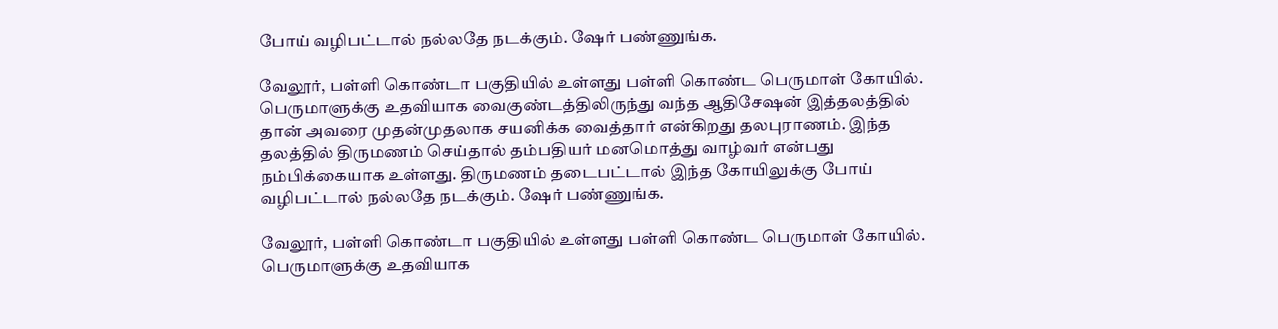போய் வழிபட்டால் நல்லதே நடக்கும். ஷேர் பண்ணுங்க.

வேலூர், பள்ளி கொண்டா பகுதியில் உள்ளது பள்ளி கொண்ட பெருமாள் கோயில். பெருமாளுக்கு உதவியாக வைகுண்டத்திலிருந்து வந்த ஆதிசேஷன் இத்தலத்தில் தான் அவரை முதன்முதலாக சயனிக்க வைத்தார் என்கிறது தலபுராணம். இந்த தலத்தில் திருமணம் செய்தால் தம்பதியர் மனமொத்து வாழ்வர் என்பது நம்பிக்கையாக உள்ளது. திருமணம் தடைபட்டால் இந்த கோயிலுக்கு போய் வழிபட்டால் நல்லதே நடக்கும். ஷேர் பண்ணுங்க.

வேலூர், பள்ளி கொண்டா பகுதியில் உள்ளது பள்ளி கொண்ட பெருமாள் கோயில். பெருமாளுக்கு உதவியாக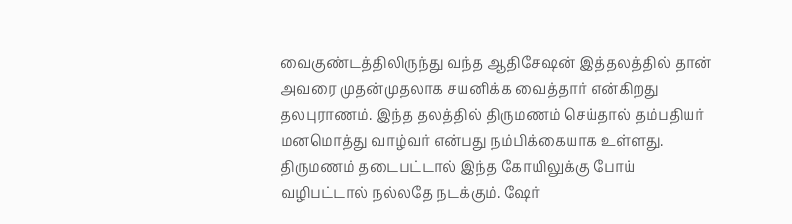வைகுண்டத்திலிருந்து வந்த ஆதிசேஷன் இத்தலத்தில் தான் அவரை முதன்முதலாக சயனிக்க வைத்தார் என்கிறது தலபுராணம். இந்த தலத்தில் திருமணம் செய்தால் தம்பதியர் மனமொத்து வாழ்வர் என்பது நம்பிக்கையாக உள்ளது. திருமணம் தடைபட்டால் இந்த கோயிலுக்கு போய் வழிபட்டால் நல்லதே நடக்கும். ஷேர்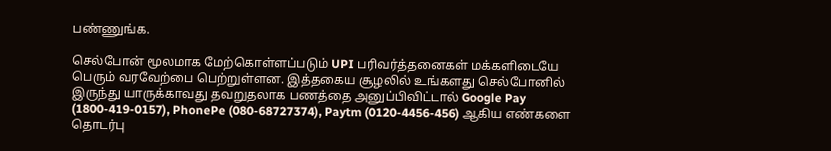பண்ணுங்க.

செல்போன் மூலமாக மேற்கொள்ளப்படும் UPI பரிவர்த்தனைகள் மக்களிடையே பெரும் வரவேற்பை பெற்றுள்ளன. இத்தகைய சூழலில் உங்களது செல்போனில் இருந்து யாருக்காவது தவறுதலாக பணத்தை அனுப்பிவிட்டால் Google Pay (1800-419-0157), PhonePe (080-68727374), Paytm (0120-4456-456) ஆகிய எண்களை தொடர்பு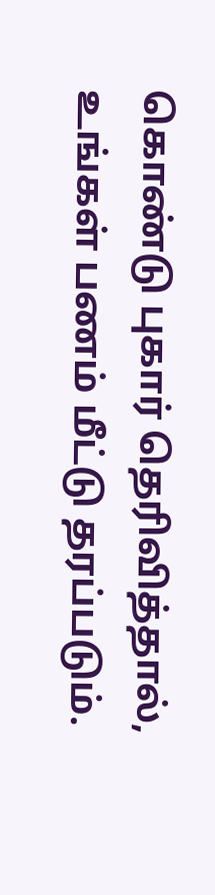கொண்டு புகார் தெரிவித்தால், உங்கள் பணம் மீட்டு தரப்படும்.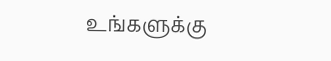உங்களுக்கு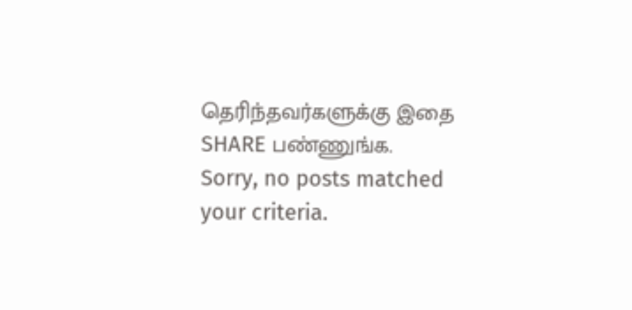தெரிந்தவர்களுக்கு இதை SHARE பண்ணுங்க.
Sorry, no posts matched your criteria.